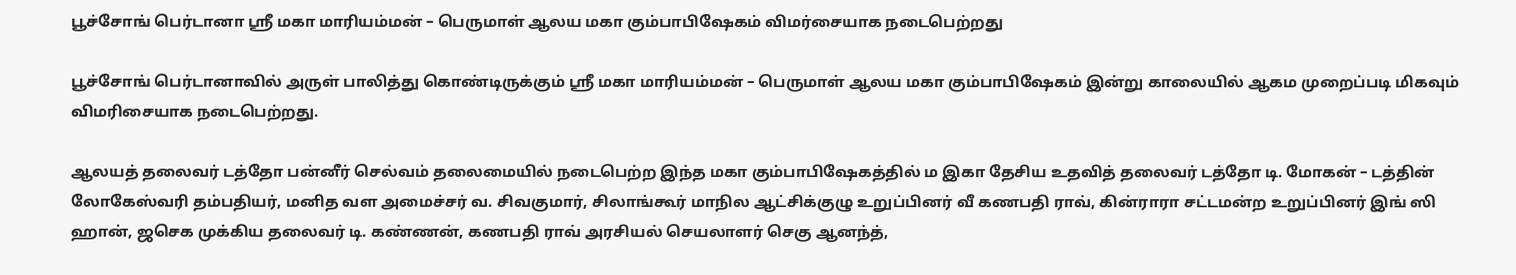பூச்சோங் பெர்டானா ஸ்ரீ மகா மாரியம்மன் – பெருமாள் ஆலய மகா கும்பாபிஷேகம் விமர்சையாக நடைபெற்றது

பூச்சோங் பெர்டானாவில் அருள் பாலித்து கொண்டிருக்கும் ஸ்ரீ மகா மாரியம்மன் – பெருமாள் ஆலய மகா கும்பாபிஷேகம் இன்று காலையில் ஆகம முறைப்படி மிகவும் விமரிசையாக நடைபெற்றது.

ஆலயத் தலைவர் டத்தோ பன்னீர் செல்வம் தலைமையில் நடைபெற்ற இந்த மகா கும்பாபிஷேகத்தில் ம இகா தேசிய உதவித் தலைவர் டத்தோ டி. மோகன் – டத்தின் லோகேஸ்வரி தம்பதியர், மனித வள அமைச்சர் வ. சிவகுமார், சிலாங்கூர் மாநில ஆட்சிக்குழு உறுப்பினர் வீ கணபதி ராவ், கின்ராரா சட்டமன்ற உறுப்பினர் இங் ஸி ஹான், ஜசெக முக்கிய தலைவர் டி. கண்ணன், கணபதி ராவ் அரசியல் செயலாளர் செகு ஆனந்த்,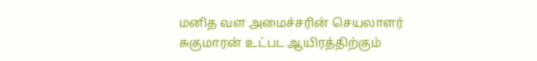மனித வள அமைச்சரின் செயலாளர் சுகுமாரன் உட்பட ஆயிரத்திற்கும்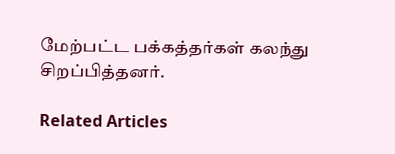மேற்பட்ட பக்கத்தர்கள் கலந்து சிறப்பித்தனர்.

Related Articles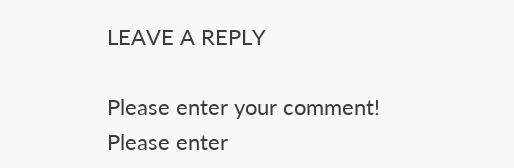LEAVE A REPLY

Please enter your comment!
Please enter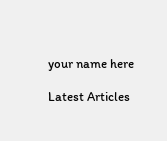your name here

Latest Articles